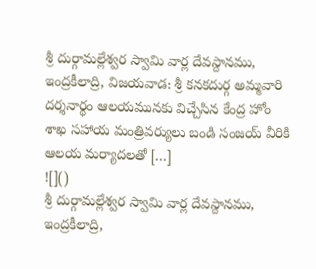శ్రీ దుర్గామల్లేశ్వర స్వామి వార్ల దేవస్దానము, ఇంద్రకీలాద్రి, విజయవాడ: శ్రీ కనకదుర్గ అమ్మవారి దర్శనార్థం ఆలయమునకు విచ్చేసిన కేంద్ర హోం శాఖ సహాయ మంత్రివర్యులు బండి సంజయ్ వీరికి ఆలయ మర్యాదలతో […]
![]()
శ్రీ దుర్గామల్లేశ్వర స్వామి వార్ల దేవస్దానము, ఇంద్రకీలాద్రి,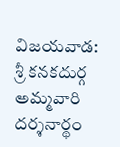విజయవాడ: శ్రీ కనకదుర్గ అమ్మవారి దర్శనార్థం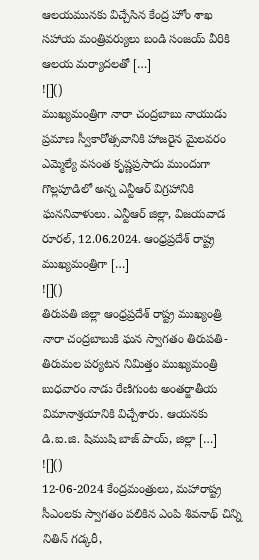ఆలయమునకు విచ్చేసిన కేంద్ర హోం శాఖ సహాయ మంత్రివర్యులు బండి సంజయ్ వీరికి ఆలయ మర్యాదలతో […]
![]()
ముఖ్యమంత్రిగా నారా చంద్రబాబు నాయుడు ప్రమాణ స్వీకారోత్సవానికి హాజరైన మైలవరం ఎమ్మెల్యే వసంత కృష్ణప్రసాదు ముందుగా గొల్లపూడిలో అన్న ఎన్టీఆర్ విగ్రహానికి ఘననివాళులు. ఎన్టీఆర్ జిల్లా, విజయవాడ రూరల్, 12.06.2024. ఆంధ్రప్రదేశ్ రాష్ట్ర ముఖ్యమంత్రిగా […]
![]()
తిరుపతి జిల్లా ఆంధ్రప్రదేశ్ రాష్ట్ర ముఖ్యంత్రి నారా చంద్రబాబుకి ఘన స్వాగతం తిరుపతి-తిరుమల పర్యటన నిమిత్తం ముఖ్యమంత్రి బుధవారం నాడు రేణిగుంట అంతర్జాతీయ విమానాశ్రయానికి విచ్చేశారు. ఆయనకు డి.ఐ.జి. షిముషి బాజ్ పాయ్, జిల్లా […]
![]()
12-06-2024 కేంద్రమంత్రులు, మహారాష్ట్ర సీఎంలకు స్వాగతం పలికిన ఎంపి శివనాథ్ చిన్ని నితిన్ గడ్కరీ,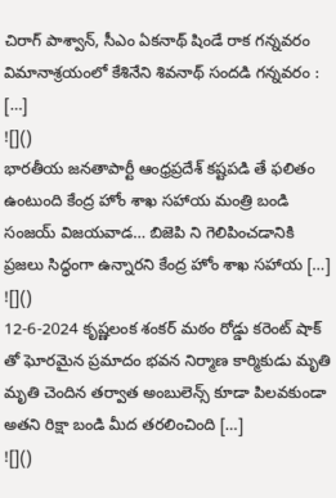చిరాగ్ పాశ్వాన్, సీఎం ఏకనాథ్ షిండే రాక గన్నవరం విమానాశ్రయంలో కేశినేని శివనాథ్ సందడి గన్నవరం : […]
![]()
భారతీయ జనతాపార్టీ ఆంధ్రప్రదేశ్ కష్టపడి తే ఫలితం ఉంటుంది కేంద్ర హోం శాఖ సహాయ మంత్రి బండి సంజయ్ విజయవాడ… బిజెపి ని గెలిపించడానికి ప్రజలు సిద్ధంగా ఉన్నారని కేంద్ర హోం శాఖ సహాయ […]
![]()
12-6-2024 కృష్ణలంక శంకర్ మఠం రోడ్డు కరెంట్ షాక్ తో ఘోరమైన ప్రమాదం భవన నిర్మాణ కార్మికుడు మృతి మృతి చెందిన తర్వాత అంబులెన్స్ కూడా పిలవకుండా అతని రిక్షా బండి మీద తరలించింది […]
![]()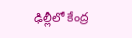ఢిల్లీలో కేంద్ర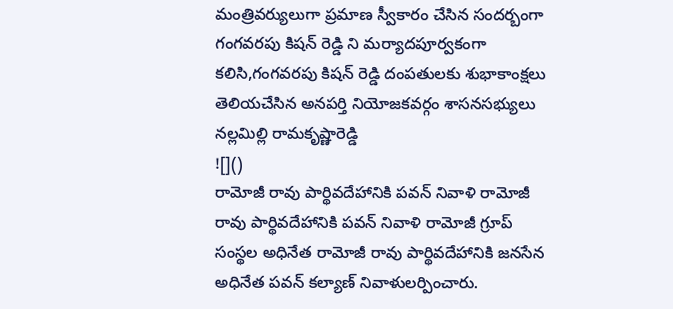మంత్రివర్యులుగా ప్రమాణ స్వీకారం చేసిన సందర్బంగా గంగవరపు కిషన్ రెడ్డి ని మర్యాదపూర్వకంగా కలిసి,గంగవరపు కిషన్ రెడ్డి దంపతులకు శుభాకాంక్షలు తెలియచేసిన అనపర్తి నియోజకవర్గం శాసనసభ్యులు నల్లమిల్లి రామకృష్ణారెడ్డి
![]()
రామోజీ రావు పార్థివదేహానికి పవన్ నివాళి రామోజీ రావు పార్థివదేహానికి పవన్ నివాళి రామోజీ గ్రూప్ సంస్థల అధినేత రామోజీ రావు పార్థివదేహానికి జనసేన అధినేత పవన్ కల్యాణ్ నివాళులర్పించారు.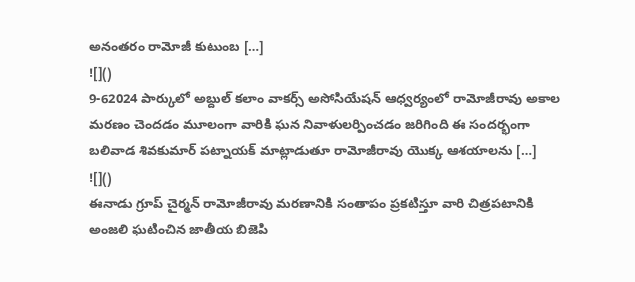అనంతరం రామోజీ కుటుంబ […]
![]()
9-62024 పార్కులో అబ్దుల్ కలాం వాకర్స్ అసోసియేషన్ ఆధ్వర్యంలో రామోజీరావు అకాల మరణం చెందడం మూలంగా వారికి ఘన నివాళులర్పించడం జరిగింది ఈ సందర్భంగా బలివాడ శివకుమార్ పట్నాయక్ మాట్లాడుతూ రామోజీరావు యొక్క ఆశయాలను […]
![]()
ఈనాడు గ్రూప్ చైర్మన్ రామోజీరావు మరణానికి సంతాపం ప్రకటిస్తూ వారి చిత్రపటానికి అంజలి ఘటించిన జాతీయ బిజెపి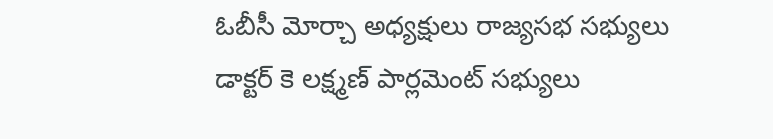ఓబీసీ మోర్చా అధ్యక్షులు రాజ్యసభ సభ్యులు డాక్టర్ కె లక్ష్మణ్ పార్లమెంట్ సభ్యులు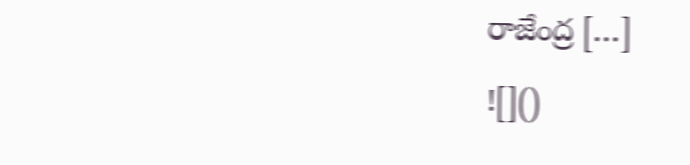రాజేంద్ర […]
![]()